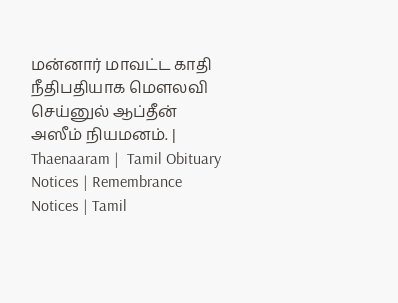மன்னார் மாவட்ட காதி நீதிபதியாக மௌலவி செய்னுல் ஆப்தீன் அஸீம் நியமனம். | Thaenaaram |  Tamil Obituary Notices | Remembrance Notices | Tamil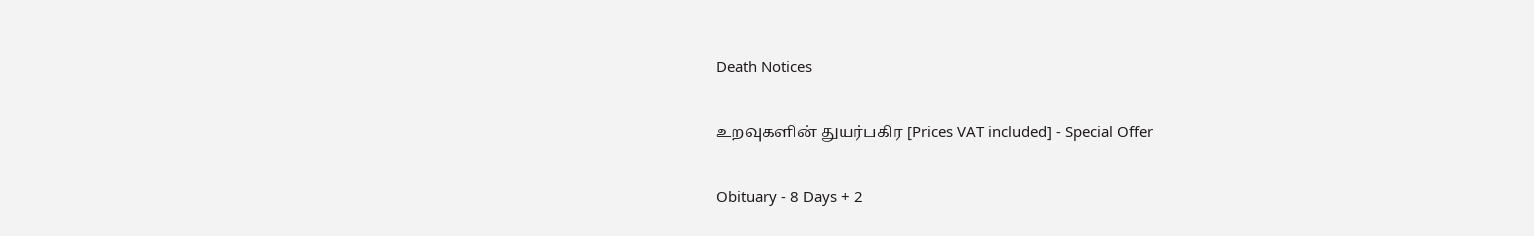Death Notices

உறவுகளின் துயர்பகிர [Prices VAT included] - Special Offer

Obituary - 8 Days + 2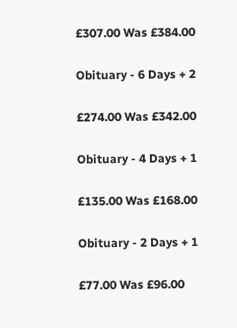£307.00 Was £384.00

Obituary - 6 Days + 2

£274.00 Was £342.00

Obituary - 4 Days + 1

£135.00 Was £168.00

Obituary - 2 Days + 1

£77.00 Was £96.00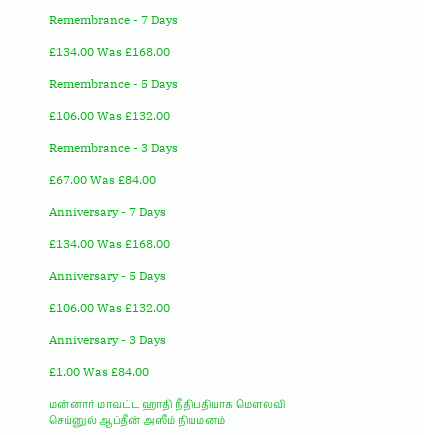Remembrance - 7 Days

£134.00 Was £168.00

Remembrance - 5 Days

£106.00 Was £132.00

Remembrance - 3 Days

£67.00 Was £84.00

Anniversary - 7 Days

£134.00 Was £168.00

Anniversary - 5 Days

£106.00 Was £132.00

Anniversary - 3 Days

£1.00 Was £84.00

மன்னார் மாவட்ட ஹாதி நீதிபதியாக மௌலவி செய்னுல் ஆப்தீன் அஸீம் நியமனம்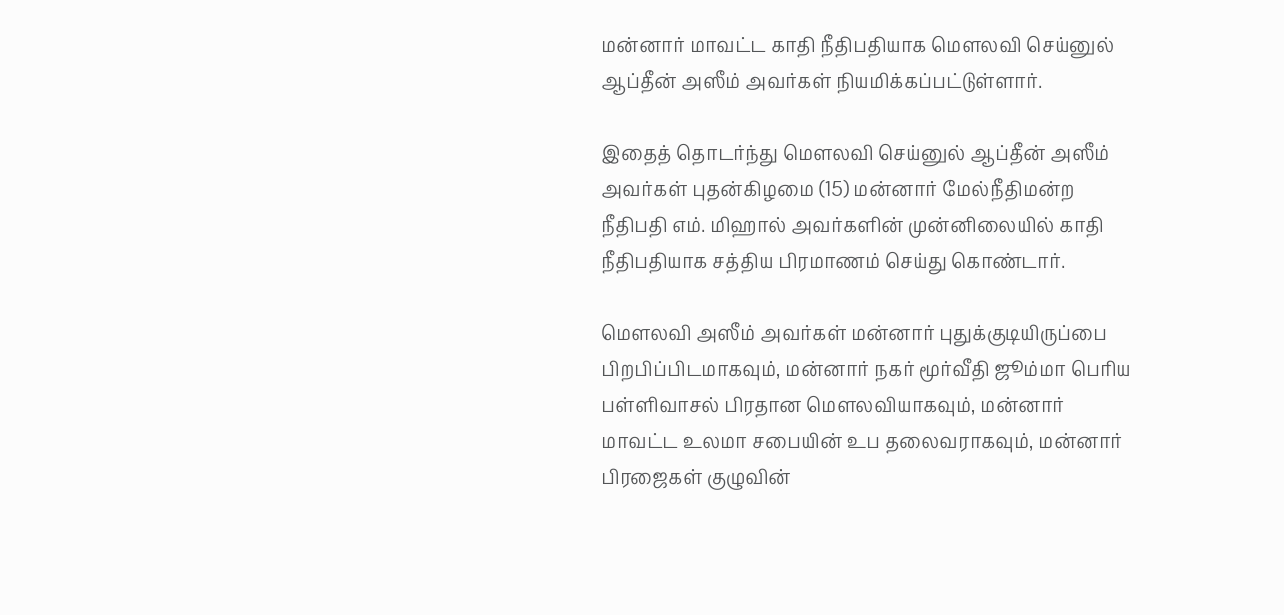மன்னார் மாவட்ட காதி நீதிபதியாக மௌலவி செய்னுல் ஆப்தீன் அஸீம் அவர்கள் நியமிக்கப்பட்டுள்ளார்.

இதைத் தொடர்ந்து மௌலவி செய்னுல் ஆப்தீன் அஸீம் அவர்கள் புதன்கிழமை (15) மன்னார் மேல்நீதிமன்ற நீதிபதி எம். மிஹால் அவர்களின் முன்னிலையில் காதி நீதிபதியாக சத்திய பிரமாணம் செய்து கொண்டார்.

மௌலவி அஸீம் அவர்கள் மன்னார் புதுக்குடியிருப்பை பிறபிப்பிடமாகவும், மன்னார் நகர் மூர்வீதி ஜூம்மா பெரிய பள்ளிவாசல் பிரதான மௌலவியாகவும், மன்னார் மாவட்ட உலமா சபையின் உப தலைவராகவும், மன்னார் பிரஜைகள் குழுவின்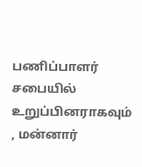பணிப்பாளர் சபையில் உறுப்பினராகவும் , மன்னார்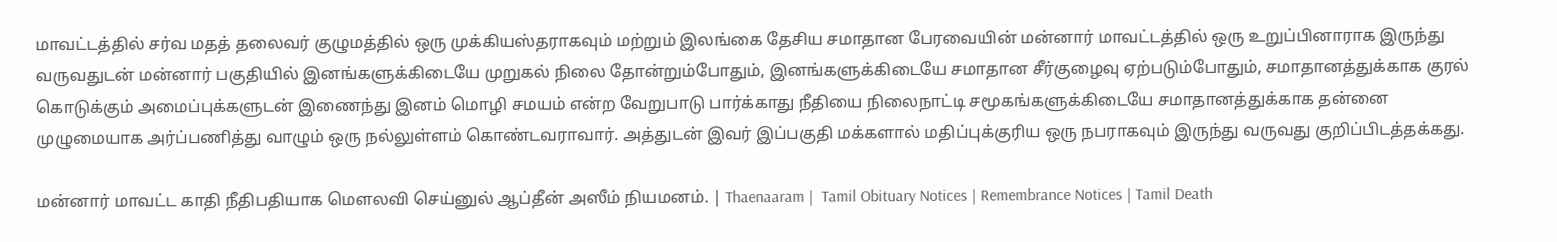மாவட்டத்தில் சர்வ மதத் தலைவர் குழுமத்தில் ஒரு முக்கியஸ்தராகவும் மற்றும் இலங்கை தேசிய சமாதான பேரவையின் மன்னார் மாவட்டத்தில் ஒரு உறுப்பினாராக இருந்து வருவதுடன் மன்னார் பகுதியில் இனங்களுக்கிடையே முறுகல் நிலை தோன்றும்போதும், இனங்களுக்கிடையே சமாதான சீர்குழைவு ஏற்படும்போதும், சமாதானத்துக்காக குரல் கொடுக்கும் அமைப்புக்களுடன் இணைந்து இனம் மொழி சமயம் என்ற வேறுபாடு பார்க்காது நீதியை நிலைநாட்டி சமூகங்களுக்கிடையே சமாதானத்துக்காக தன்னை முழுமையாக அர்ப்பணித்து வாழும் ஒரு நல்லுள்ளம் கொண்டவராவார். அத்துடன் இவர் இப்பகுதி மக்களால் மதிப்புக்குரிய ஒரு நபராகவும் இருந்து வருவது குறிப்பிடத்தக்கது.

மன்னார் மாவட்ட காதி நீதிபதியாக மௌலவி செய்னுல் ஆப்தீன் அஸீம் நியமனம். | Thaenaaram |  Tamil Obituary Notices | Remembrance Notices | Tamil Death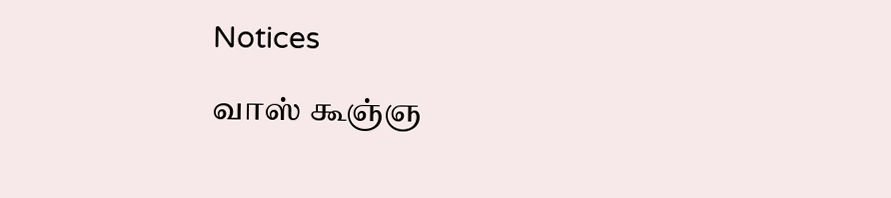Notices

வாஸ் கூஞ்ஞ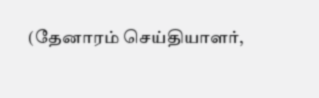(தேனாரம் செய்தியாளர்,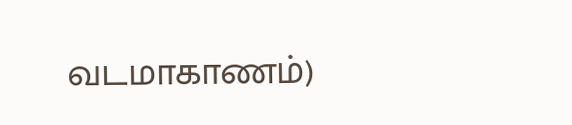வடமாகாணம்)